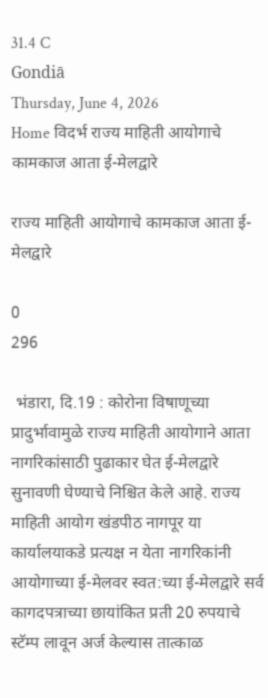31.4 C
Gondiā
Thursday, June 4, 2026
Home विदर्भ राज्य माहिती आयोगाचे कामकाज आता ई-मेलद्वारे

राज्य माहिती आयोगाचे कामकाज आता ई-मेलद्वारे

0
296

 भंडारा, दि.19 : कोरोना विषाणूच्या प्रादुर्भावामुळे राज्य माहिती आयोगाने आता नागरिकांसाठी पुढाकार घेत ई-मेलद्वारे सुनावणी घेण्याचे निश्चित केले आहे. राज्य माहिती आयोग खंडपीठ नागपूर या कार्यालयाकडे प्रत्यक्ष न येता नागरिकांनी आयोगाच्या ई-मेलवर स्वत:च्या ई-मेलद्वारे सर्व कागदपत्राच्या छायांकित प्रती 20 रुपयाचे स्टॅम्प लावून अर्ज केल्यास तात्काळ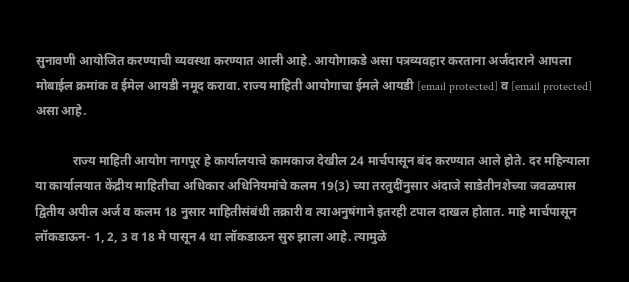सुनावणी आयोजित करण्याची व्यवस्था करण्यात आली आहे. आयोगाकडे असा पत्रव्यवहार करताना अर्जदाराने आपला मोबाईल क्रमांक व ईमेल आयडी नमूद करावा. राज्य माहिती आयोगाचा ईमले आयडी [email protected] व [email protected] असा आहे.

            राज्य माहिती आयोग नागपूर हे कार्यालयाचे कामकाज देखील 24 मार्चपासून बंद करण्यात आले होते. दर महिन्याला या कार्यालयात केंद्रीय माहितीचा अधिकार अधिनियमांचे कलम 19(3) च्या तरतुदींनुसार अंदाजे साडेतीनशेच्या जवळपास द्वितीय अपील अर्ज व कलम 18 नुसार माहितीसंबंधी तक्रारी व त्याअनुषंगाने इतरही टपाल दाखल होतात. माहे मार्चपासून लॉकडाऊन- 1, 2, 3 व 18 मे पासून 4 था लॉकडाऊन सुरु झाला आहे. त्यामुळे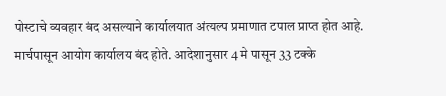पोस्टाचे व्यवहार बंद असल्याने कार्यालयात अंत्यल्प प्रमाणात टपाल प्राप्त होत आहे. मार्चपासून आयोग कार्यालय बंद होते. आदेशानुसार 4 मे पासून 33 टक्के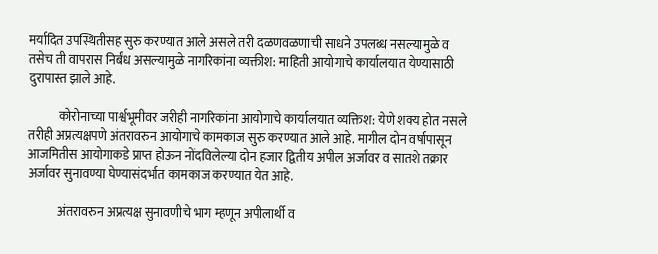मर्यादित उपस्थितीसह सुरु करण्यात आले असले तरी दळणवळणाची साधने उपलब्ध नसल्यामुळे व तसेच ती वापरास निर्बंध असल्यामुळे नागरिकांना व्यक्तीश: माहिती आयोगाचे कार्यालयात येण्यासाठी दुरापास्त झाले आहे.

            कोरोनाच्या पार्श्वभूमीवर जरीही नागरिकांना आयोगाचे कार्यालयात व्यक्तिश: येणे शक्य होत नसले तरीही अप्रत्यक्षपणे अंतरावरुन आयोगाचे कामकाज सुरु करण्यात आले आहे. मागील दोन वर्षापासून आजमितीस आयोगाकडे प्राप्त होऊन नोंदविलेल्या दोन हजार द्वितीय अपील अर्जावर व सातशे तक्रार अर्जावर सुनावण्या घेण्यासंदर्भात कामकाज करण्यात येत आहे.

            अंतरावरुन अप्रत्यक्ष सुनावणीचे भाग म्हणून अपीलार्थी व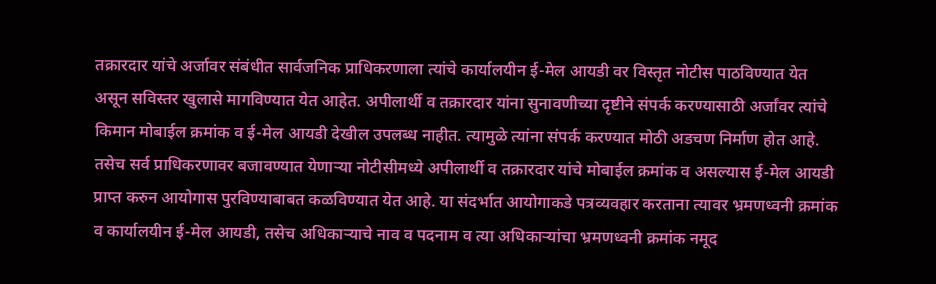तक्रारदार यांचे अर्जावर संबंधीत सार्वजनिक प्राधिकरणाला त्यांचे कार्यालयीन ई-मेल आयडी वर विस्तृत नोटीस पाठविण्यात येत असून सविस्तर खुलासे मागविण्यात येत आहेत. अपीलार्थी व तक्रारदार यांना सुनावणीच्या दृष्टीने संपर्क करण्यासाठी अर्जांवर त्यांचे किमान मोबाईल क्रमांक व ई-मेल आयडी देखील उपलब्ध नाहीत. त्यामुळे त्यांना संपर्क करण्यात मोठी अडचण निर्माण होत आहे. तसेच सर्व प्राधिकरणावर बजावण्यात येणाऱ्या नोटीसीमध्ये अपीलार्थी व तक्रारदार यांचे मोबाईल क्रमांक व असल्यास ई-मेल आयडी प्राप्त करुन आयोगास पुरविण्याबाबत कळविण्यात येत आहे. या संदर्भात आयोगाकडे पत्रव्यवहार करताना त्यावर भ्रमणध्वनी क्रमांक व कार्यालयीन ई-मेल आयडी, तसेच अधिकाऱ्याचे नाव व पदनाम व त्या अधिकाऱ्यांचा भ्रमणध्वनी क्रमांक नमूद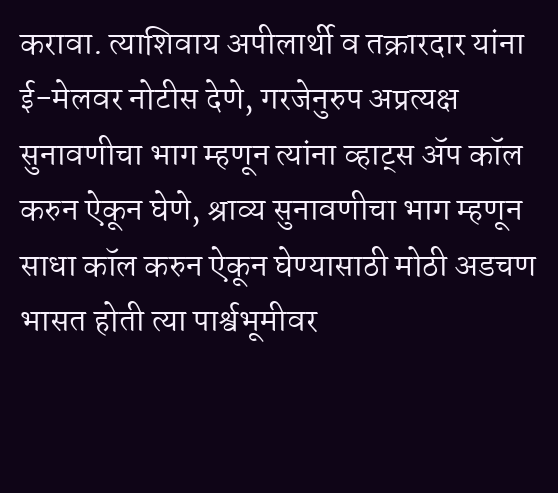करावा. त्याशिवाय अपीलार्थी व तक्रारदार यांना ई-मेलवर नोटीस देणे, गरजेनुरुप अप्रत्यक्ष सुनावणीचा भाग म्हणून त्यांना व्हाट्स ॲप कॉल करुन ऐकून घेणे, श्राव्य सुनावणीचा भाग म्हणून साधा कॉल करुन ऐकून घेण्यासाठी मोठी अडचण भासत होती त्या पार्श्वभूमीवर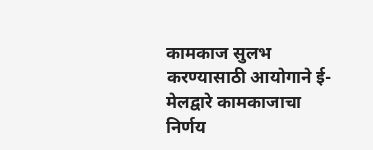कामकाज सुलभ करण्यासाठी आयोगाने ई-मेलद्वारे कामकाजाचा निर्णय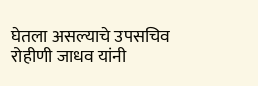घेतला असल्याचे उपसचिव रोहीणी जाधव यांनी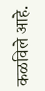कळविले आहे.